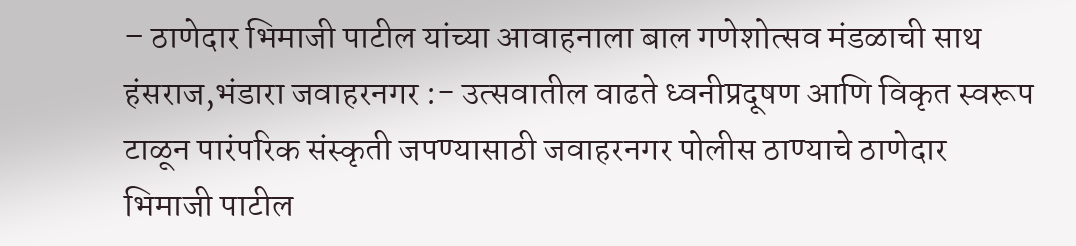– ठाणेदार भिमाजी पाटील यांच्या आवाहनाला बाल गणेशोत्सव मंडळाची साथ
हंसराज,भंडारा जवाहरनगर :- उत्सवातील वाढते ध्वनीप्रदूषण आणि विकृत स्वरूप टाळून पारंपरिक संस्कृती जपण्यासाठी जवाहरनगर पोलीस ठाण्याचे ठाणेदार भिमाजी पाटील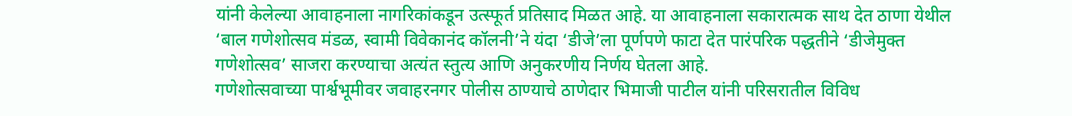यांनी केलेल्या आवाहनाला नागरिकांकडून उत्स्फूर्त प्रतिसाद मिळत आहे. या आवाहनाला सकारात्मक साथ देत ठाणा येथील ‘बाल गणेशोत्सव मंडळ, स्वामी विवेकानंद कॉलनी’ने यंदा ‘डीजे’ला पूर्णपणे फाटा देत पारंपरिक पद्धतीने ‘डीजेमुक्त गणेशोत्सव’ साजरा करण्याचा अत्यंत स्तुत्य आणि अनुकरणीय निर्णय घेतला आहे.
गणेशोत्सवाच्या पार्श्वभूमीवर जवाहरनगर पोलीस ठाण्याचे ठाणेदार भिमाजी पाटील यांनी परिसरातील विविध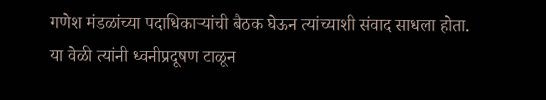गणेश मंडळांच्या पदाधिकाऱ्यांची बैठक घेऊन त्यांच्याशी संवाद साधला होता. या वेळी त्यांनी ध्वनीप्रदूषण टाळून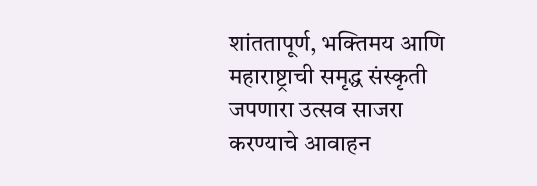शांततापूर्ण, भक्तिमय आणि महाराष्ट्राची समृद्ध संस्कृती जपणारा उत्सव साजरा करण्याचे आवाहन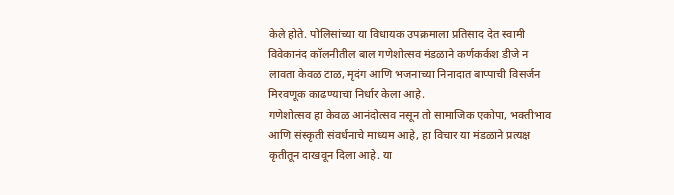केले होते. पोलिसांच्या या विधायक उपक्रमाला प्रतिसाद देत स्वामी विवेकानंद कॉलनीतील बाल गणेशोत्सव मंडळाने कर्णकर्कश डीजे न लावता केवळ टाळ, मृदंग आणि भजनाच्या निनादात बाप्पाची विसर्जन मिरवणूक काढण्याचा निर्धार केला आहे.
गणेशोत्सव हा केवळ आनंदोत्सव नसून तो सामाजिक एकोपा, भक्तीभाव आणि संस्कृती संवर्धनाचे माध्यम आहे, हा विचार या मंडळाने प्रत्यक्ष कृतीतून दाखवून दिला आहे. या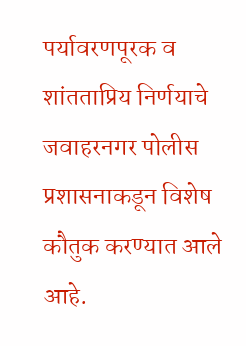पर्यावरणपूरक व शांतताप्रिय निर्णयाचे जवाहरनगर पोलीस प्रशासनाकडून विशेष कौतुक करण्यात आले आहे.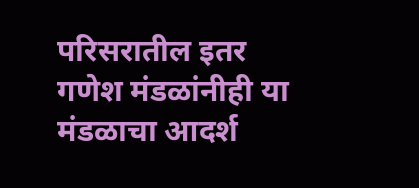परिसरातील इतर गणेश मंडळांनीही या मंडळाचा आदर्श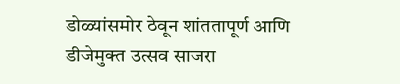डोळ्यांसमोर ठेवून शांततापूर्ण आणि डीजेमुक्त उत्सव साजरा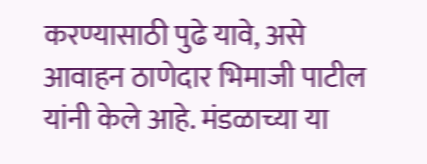करण्यासाठी पुढे यावे, असे आवाहन ठाणेदार भिमाजी पाटील यांनी केले आहे. मंडळाच्या या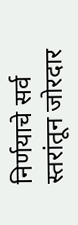निर्णयाचे सर्व स्तरांतून जोरदार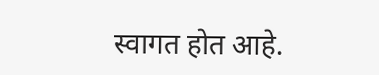स्वागत होत आहे.